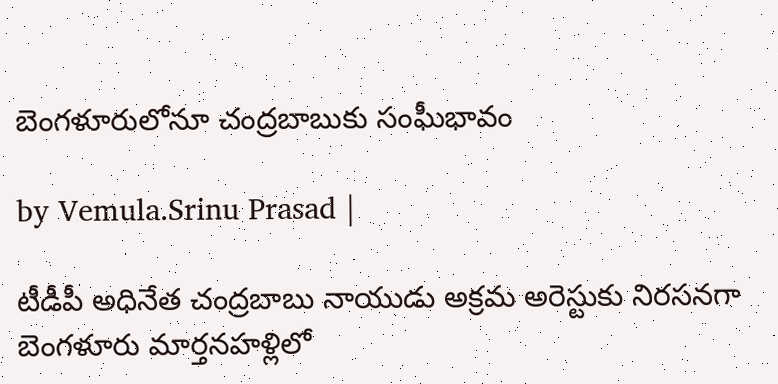బెంగళూరులోనూ చంద్రబాబుకు సంఘీభావం

by Vemula.Srinu Prasad |

టీడీపీ అధినేత చంద్రబాబు నాయుడు అక్రమ అరెస్టుకు నిరసనగా బెంగళూరు మార్తనహళ్లిలో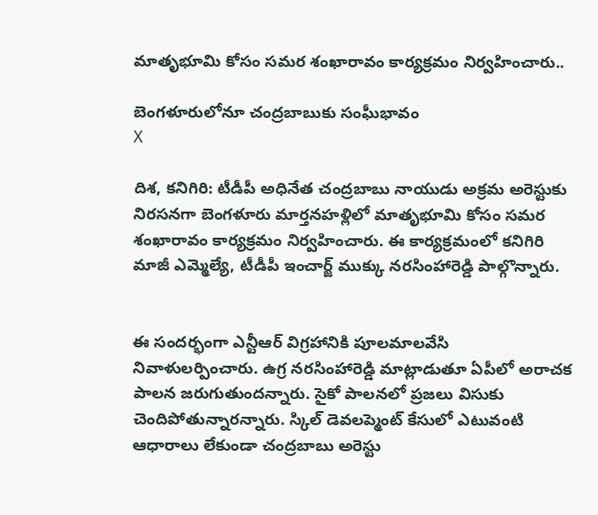మాతృభూమి కోసం సమర శంఖారావం కార్యక్రమం నిర్వహించారు..

బెంగళూరులోనూ చంద్రబాబుకు సంఘీభావం
X

దిశ, కనిగిరి: టీడీపీ అధినేత చంద్రబాబు నాయుడు అక్రమ అరెస్టుకు నిరసనగా బెంగళూరు మార్తనహళ్లిలో మాతృభూమి కోసం సమర శంఖారావం కార్యక్రమం నిర్వహించారు. ఈ కార్యక్రమంలో కనిగిరి మాజీ ఎమ్మెల్యే, టీడీపీ ఇంచార్జ్ ముక్కు నరసింహారెడ్డి పాల్గొన్నారు.


ఈ సందర్భంగా ఎన్టీఆర్ విగ్రహానికి పూలమాలవేసి నివాళులర్పించారు. ఉగ్ర నరసింహారెడ్డి మాట్లాడుతూ ఏపీలో అరాచక పాలన జరుగుతుందన్నారు. సైకో పాలనలో ప్రజలు విసుకు చెందిపోతున్నారన్నారు. స్కిల్ డెవలప్మెంట్ కేసులో ఎటువంటి ఆధారాలు లేకుండా చంద్రబాబు అరెస్టు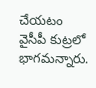చేయటం వైసీపీ కుట్రలో భాగమన్నారు.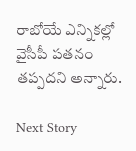రాబోయే ఎన్నికల్లో వైసీపీ పతనం తప్పదని అన్నారు.

Next Story